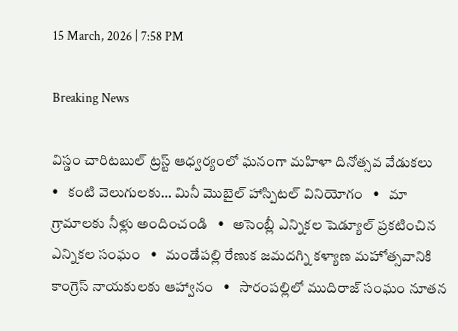15 March, 2026 | 7:58 PM

Breaking News

విస్డం చారిటబుల్ ట్రస్ట్ ఆధ్వర్యంలో ఘనంగా మహిళా దినోత్సవ వేడుకలు   •   కంటి వెలుగులకు… మినీ మొబైల్ హాస్పిటల్ వినియోగం   •   మా గ్రామాలకు నీళ్లు అందించండి   •   అసెంబ్లీ ఎన్నికల షెడ్యూల్ ప్రకటించిన ఎన్నికల సంఘం   •   మండేపల్లి రేణుక జమదగ్ని కళ్యాణ మహోత్సవానికి కాంగ్రెస్ నాయకులకు ఆహ్వానం   •   సారంపల్లిలో ముదిరాజ్ సంఘం నూతన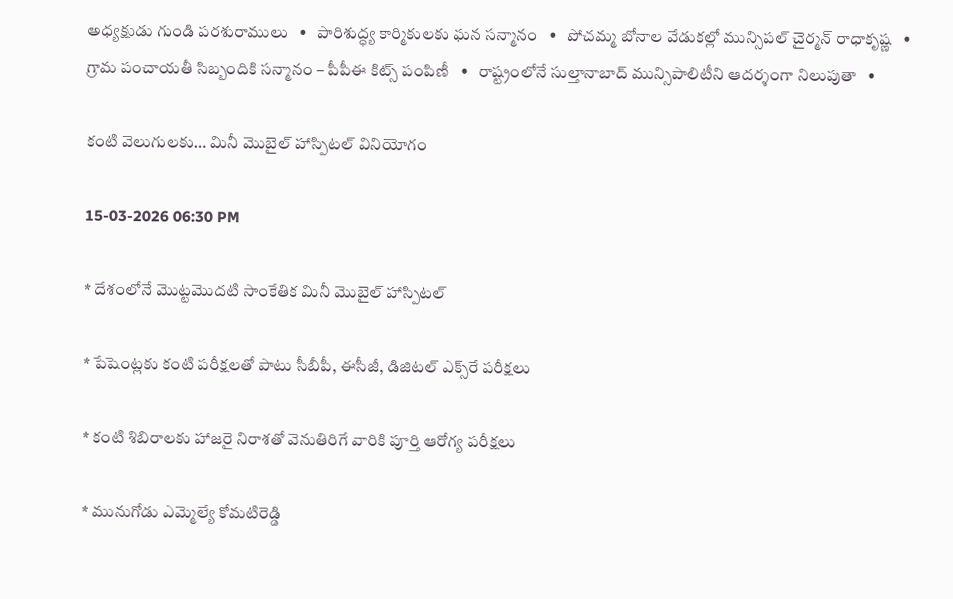అధ్యక్షుడు గుండి పరశురాములు   •   పారిశుద్ధ్య కార్మికులకు ఘన సన్మానం   •   పోచమ్మ బోనాల వేడుకల్లో మున్సిపల్ చైర్మన్ రాధాకృష్ణ   •   గ్రామ పంచాయతీ సిబ్బందికి సన్మానం – పీపీఈ కిట్స్ పంపిణీ   •   రాష్ట్రంలోనే సుల్తానాబాద్ మున్సిపాలిటీని ఆదర్శంగా నిలుపుతా   •

కంటి వెలుగులకు… మినీ మొబైల్ హాస్పిటల్ వినియోగం

15-03-2026 06:30 PM

* దేశంలోనే మొట్టమొదటి సాంకేతిక మినీ మొబైల్ హాస్పిటల్

* పేషెంట్లకు కంటి పరీక్షలతో పాటు సీబీపీ, ఈసీజీ, డిజిటల్ ఎక్స్‌రే పరీక్షలు

* కంటి శిబిరాలకు హాజరై నిరాశతో వెనుతిరిగే వారికి పూర్తి ఆరోగ్య పరీక్షలు

* మునుగోడు ఎమ్మెల్యే కోమటిరెడ్డి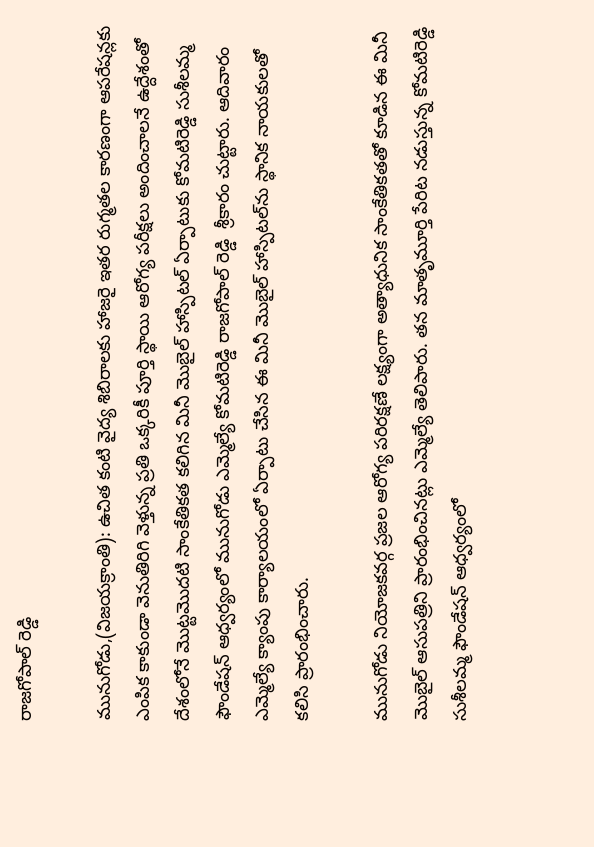రాజగోపాల్ రెడ్డి

మునుగోడు,(విజయక్రాంతి): ఉచిత కంటి వైద్య శిబిరాలకు హాజరై ఇతర రుగ్మతల కారణంగా ఆపరేషన్లకు ఎంపిక కాకుండా వెనుతిరిగి వెళ్తున్న ప్రతి ఒక్కరికీ పూర్తి స్థాయి ఆరోగ్య పరీక్షలు అందించాలనే ఉద్దేశంతో దేశంలోనే మొట్టమొదటి సాంకేతికత కలిగిన మినీ మొబైల్ హాస్పిటల్ ఏర్పాటుకు కోమటిరెడ్డి సుశీలమ్మ ఫౌండేషన్ ఆధ్వర్యంలో మునుగోడు ఎమ్మెల్యే కోమటిరెడ్డి రాజగోపాల్ రెడ్డి  శ్రీకారం చుట్టారు. ఆదివారం ఎమ్మెల్యే క్యాంపు కార్యాలయంలో ఏర్పాటు చేసిన ఈ మినీ మొబైల్ హాస్పిటల్‌ను స్థానిక నాయకులతో కలిసి ప్రారంభించారు.

మునుగోడు నియోజకవర్గ ప్రజల ఆరోగ్య పరిరక్షణే లక్ష్యంగా అత్యాధునిక సాంకేతికతతో కూడిన ఈ మినీ మొబైల్ ఆసుపత్రిని ప్రారంభించినట్లు ఎమ్మెల్యే తెలిపారు. తన మాతృమూర్తి పేరిట నడుస్తున్న కోమటిరెడ్డి సుశీలమ్మ ఫౌండేషన్ ఆధ్వర్యంలో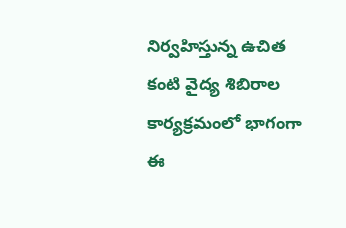నిర్వహిస్తున్న ఉచిత కంటి వైద్య శిబిరాల కార్యక్రమంలో భాగంగా ఈ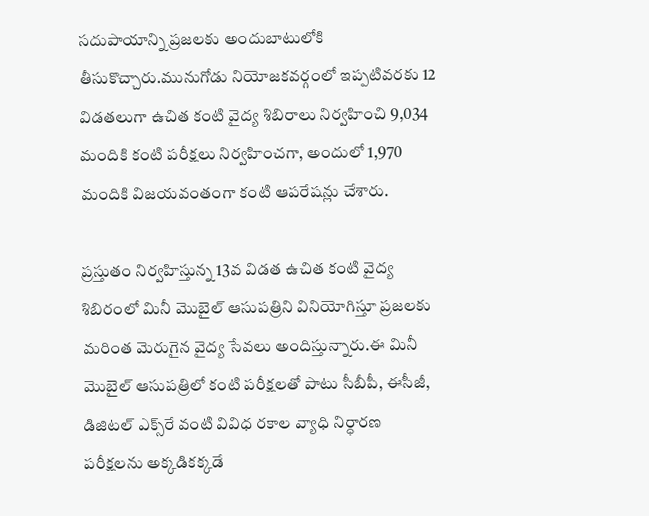సదుపాయాన్ని ప్రజలకు అందుబాటులోకి తీసుకొచ్చారు.మునుగోడు నియోజకవర్గంలో ఇప్పటివరకు 12 విడతలుగా ఉచిత కంటి వైద్య శిబిరాలు నిర్వహించి 9,034 మందికి కంటి పరీక్షలు నిర్వహించగా, అందులో 1,970 మందికి విజయవంతంగా కంటి ఆపరేషన్లు చేశారు.

ప్రస్తుతం నిర్వహిస్తున్న 13వ విడత ఉచిత కంటి వైద్య శిబిరంలో మినీ మొబైల్ ఆసుపత్రిని వినియోగిస్తూ ప్రజలకు మరింత మెరుగైన వైద్య సేవలు అందిస్తున్నారు.ఈ మినీ మొబైల్ ఆసుపత్రిలో కంటి పరీక్షలతో పాటు సీబీపీ, ఈసీజీ, డిజిటల్ ఎక్స్‌రే వంటి వివిధ రకాల వ్యాధి నిర్ధారణ పరీక్షలను అక్కడికక్కడే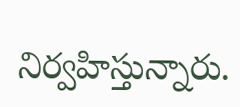నిర్వహిస్తున్నారు.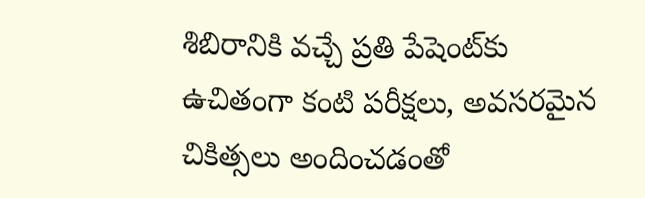శిబిరానికి వచ్చే ప్రతి పేషెంట్‌కు ఉచితంగా కంటి పరీక్షలు, అవసరమైన చికిత్సలు అందించడంతో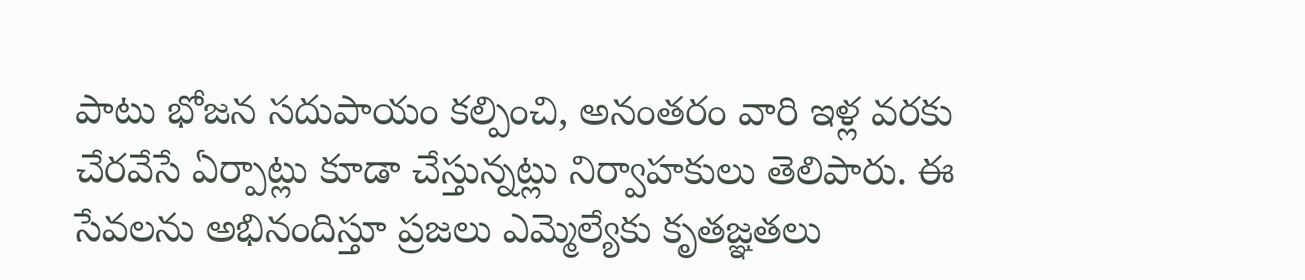పాటు భోజన సదుపాయం కల్పించి, అనంతరం వారి ఇళ్ల వరకు చేరవేసే ఏర్పాట్లు కూడా చేస్తున్నట్లు నిర్వాహకులు తెలిపారు. ఈ సేవలను అభినందిస్తూ ప్రజలు ఎమ్మెల్యేకు కృతజ్ఞతలు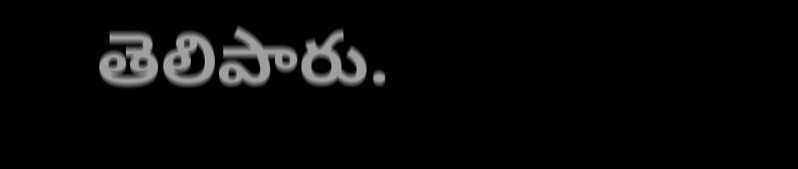తెలిపారు.